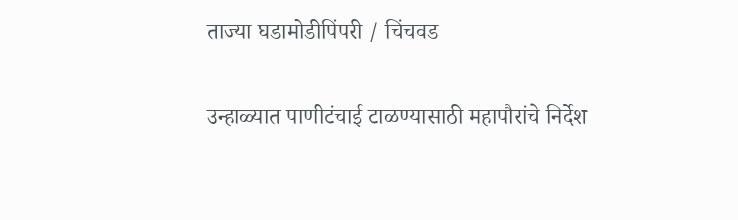ताज्या घडामोडीपिंपरी / चिंचवड

उन्हाळ्यात पाणीटंचाई टाळण्यासाठी महापौरांचे निर्देश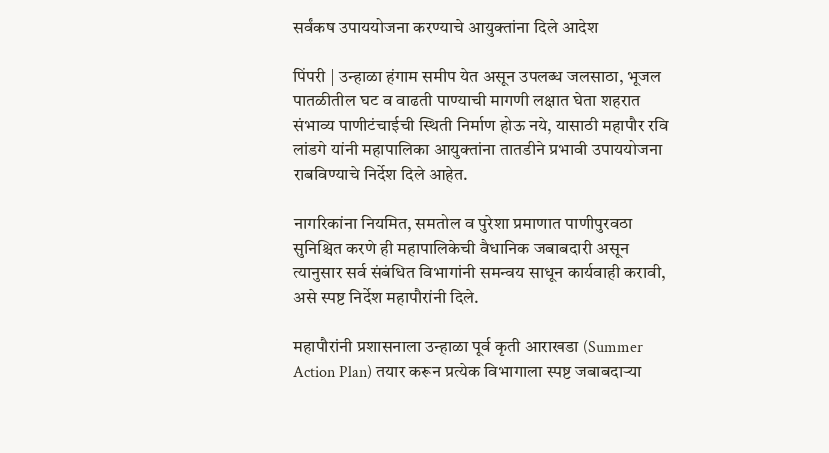सर्वंकष उपाययोजना करण्याचे आयुक्तांना दिले आदेश

पिंपरी | उन्हाळा हंगाम समीप येत असून उपलब्ध जलसाठा, भूजल पातळीतील घट व वाढती पाण्याची मागणी लक्षात घेता शहरात संभाव्य पाणीटंचाईची स्थिती निर्माण होऊ नये, यासाठी महापौर रवि लांडगे यांनी महापालिका आयुक्तांना तातडीने प्रभावी उपाययोजना राबविण्याचे निर्देश दिले आहेत.

नागरिकांना नियमित, समतोल व पुरेशा प्रमाणात पाणीपुरवठा सुनिश्चित करणे ही महापालिकेची वैधानिक जबाबदारी असून त्यानुसार सर्व संबंधित विभागांनी समन्वय साधून कार्यवाही करावी, असे स्पष्ट निर्देश महापौरांनी दिले.

महापौरांनी प्रशासनाला उन्हाळा पूर्व कृती आराखडा (Summer Action Plan) तयार करून प्रत्येक विभागाला स्पष्ट जबाबदाऱ्या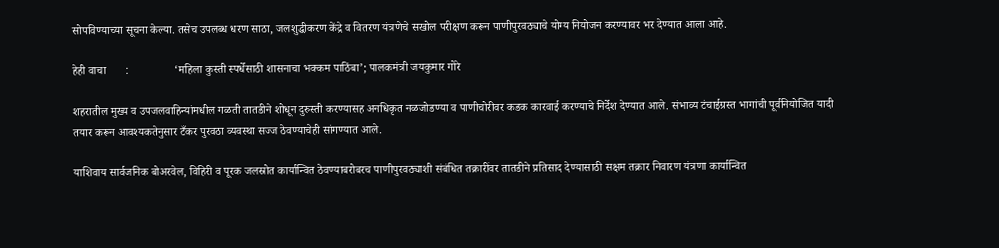सोपविण्याच्या सूचना केल्या. तसेच उपलब्ध धरण साठा, जलशुद्धीकरण केंद्रे व वितरण यंत्रणेचे सखोल परीक्षण करून पाणीपुरवठ्याचे योग्य नियोजन करण्यावर भर देण्यात आला आहे.

हेही वाचा       :                ‘महिला कुस्ती स्पर्धेसाठी शासनाचा भक्कम पाठिंबा’; पालकमंत्री जयकुमार गोरे

शहरातील मुख्य व उपजलवाहिन्यांमधील गळती तातडीने शोधून दुरुस्ती करण्यासह अनधिकृत नळजोडण्या व पाणीचोरीवर कडक कारवाई करण्याचे निर्देश देण्यात आले. संभाव्य टंचाईग्रस्त भागांची पूर्वनियोजित यादी तयार करून आवश्यकतेनुसार टँकर पुरवठा व्यवस्था सज्ज ठेवण्याचेही सांगण्यात आले.

याशिवाय सार्वजनिक बोअरवेल, विहिरी व पूरक जलस्रोत कार्यान्वित ठेवण्याबरोबरच पाणीपुरवठ्याशी संबंधित तक्रारींवर तातडीने प्रतिसाद देण्यासाठी सक्षम तक्रार निवारण यंत्रणा कार्यान्वित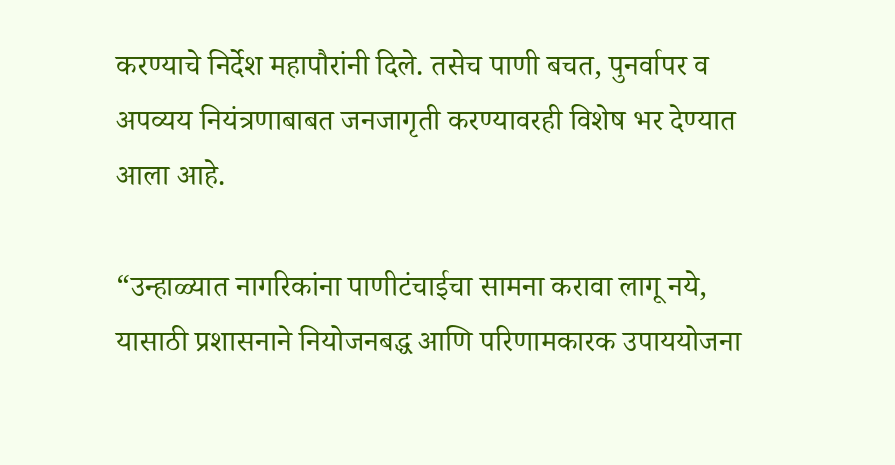करण्याचे निर्देश महापौरांनी दिले. तसेच पाणी बचत, पुनर्वापर व अपव्यय नियंत्रणाबाबत जनजागृती करण्यावरही विशेष भर देण्यात आला आहे.

“उन्हाळ्यात नागरिकांना पाणीटंचाईचा सामना करावा लागू नये, यासाठी प्रशासनाने नियोजनबद्ध आणि परिणामकारक उपाययोजना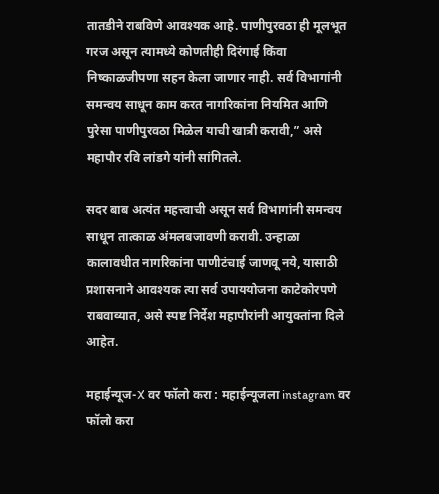तातडीने राबविणे आवश्यक आहे. पाणीपुरवठा ही मूलभूत गरज असून त्यामध्ये कोणतीही दिरंगाई किंवा निष्काळजीपणा सहन केला जाणार नाही. सर्व विभागांनी समन्वय साधून काम करत नागरिकांना नियमित आणि पुरेसा पाणीपुरवठा मिळेल याची खात्री करावी,” असे महापौर रवि लांडगे यांनी सांगितले.

सदर बाब अत्यंत महत्त्वाची असून सर्व विभागांनी समन्वय साधून तात्काळ अंमलबजावणी करावी. उन्हाळा कालावधीत नागरिकांना पाणीटंचाई जाणवू नये, यासाठी प्रशासनाने आवश्यक त्या सर्व उपाययोजना काटेकोरपणे राबवाव्यात, असे स्पष्ट निर्देश महापौरांनी आयुक्तांना दिले आहेत.

महाईन्यूज-X वर फॉलो करा : महाईन्यूजला instagram वर फॉलो करा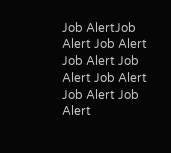Job AlertJob Alert Job Alert Job Alert Job Alert Job Alert Job Alert Job Alert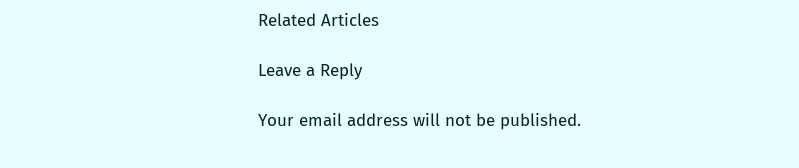Related Articles

Leave a Reply

Your email address will not be published.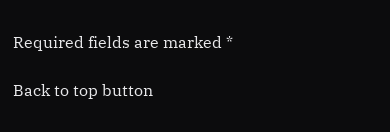Required fields are marked *

Back to top button